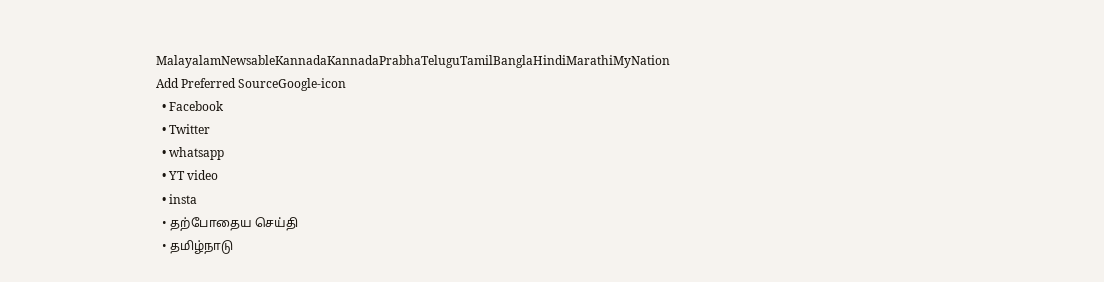MalayalamNewsableKannadaKannadaPrabhaTeluguTamilBanglaHindiMarathiMyNation
Add Preferred SourceGoogle-icon
  • Facebook
  • Twitter
  • whatsapp
  • YT video
  • insta
  • தற்போதைய செய்தி
  • தமிழ்நாடு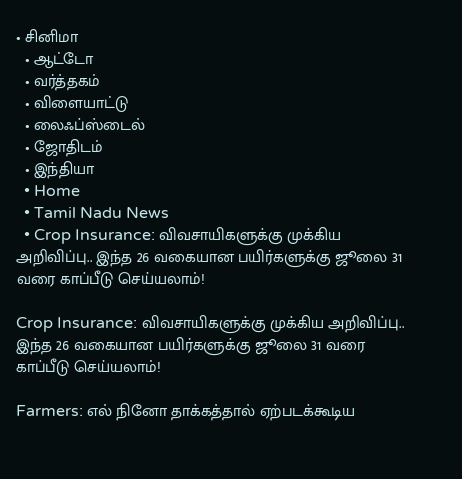• சினிமா
  • ஆட்டோ
  • வர்த்தகம்
  • விளையாட்டு
  • லைஃப்ஸ்டைல்
  • ஜோதிடம்
  • இந்தியா
  • Home
  • Tamil Nadu News
  • Crop Insurance: விவசாயிகளுக்கு முக்கிய அறிவிப்பு.. இந்த 26 வகையான பயிர்களுக்கு ஜூலை 31 வரை காப்பீடு செய்யலாம்!

Crop Insurance: விவசாயிகளுக்கு முக்கிய அறிவிப்பு.. இந்த 26 வகையான பயிர்களுக்கு ஜூலை 31 வரை காப்பீடு செய்யலாம்!

Farmers: எல் நினோ தாக்கத்தால் ஏற்படக்கூடிய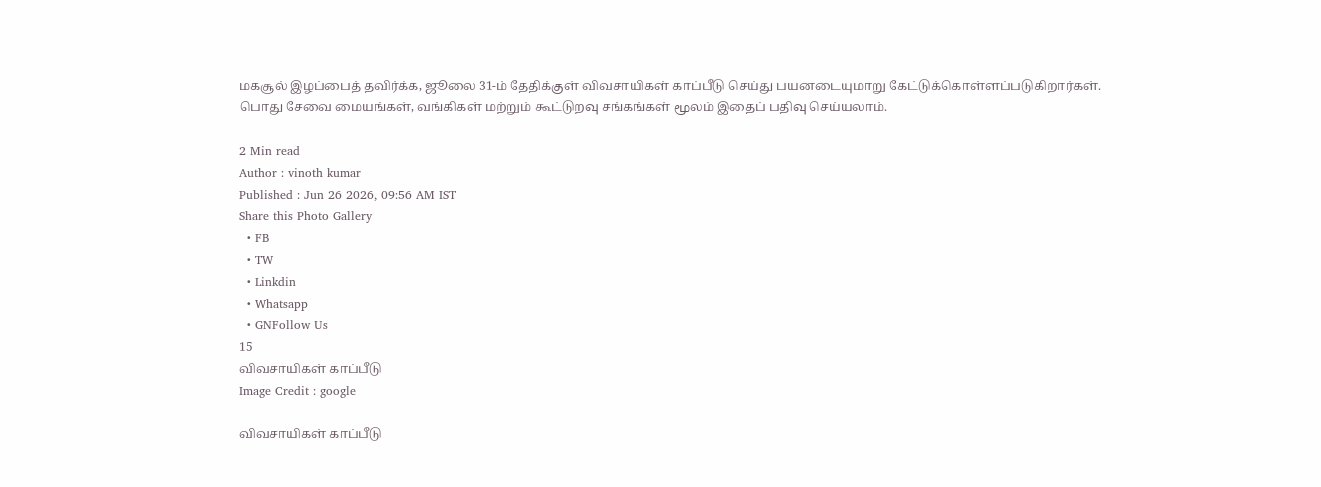மகசூல் இழப்பைத் தவிர்க்க, ஜூலை 31-ம் தேதிக்குள் விவசாயிகள் காப்பீடு செய்து பயனடையுமாறு கேட்டுக்கொள்ளப்படுகிறார்கள். பொது சேவை மையங்கள், வங்கிகள் மற்றும் கூட்டுறவு சங்கங்கள் மூலம் இதைப் பதிவு செய்யலாம்.

2 Min read
Author : vinoth kumar
Published : Jun 26 2026, 09:56 AM IST
Share this Photo Gallery
  • FB
  • TW
  • Linkdin
  • Whatsapp
  • GNFollow Us
15
விவசாயிகள் காப்பீடு
Image Credit : google

விவசாயிகள் காப்பீடு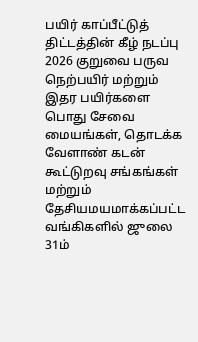பயிர் காப்பீட்டுத் திட்டத்தின் கீழ் நடப்பு 2026 குறுவை பருவ நெற்பயிர் மற்றும் இதர பயிர்களை பொது சேவை மையங்கள், தொடக்க வேளாண் கடன் கூட்டுறவு சங்கங்கள் மற்றும் தேசியமயமாக்கப்பட்ட வங்கிகளில் ஜுலை 31ம்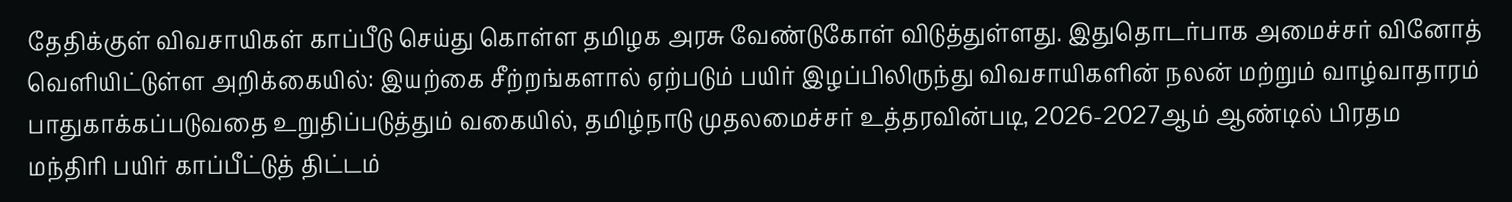தேதிக்குள் விவசாயிகள் காப்பீடு செய்து கொள்ள தமிழக அரசு வேண்டுகோள் விடுத்துள்ளது. இதுதொடர்பாக அமைச்சர் வினோத் வெளியிட்டுள்ள அறிக்கையில்: இயற்கை சீற்றங்களால் ஏற்படும் பயிர் இழப்பிலிருந்து விவசாயிகளின் நலன் மற்றும் வாழ்வாதாரம் பாதுகாக்கப்படுவதை உறுதிப்படுத்தும் வகையில், தமிழ்நாடு முதலமைச்சர் உத்தரவின்படி, 2026-2027ஆம் ஆண்டில் பிரதம மந்திரி பயிர் காப்பீட்டுத் திட்டம்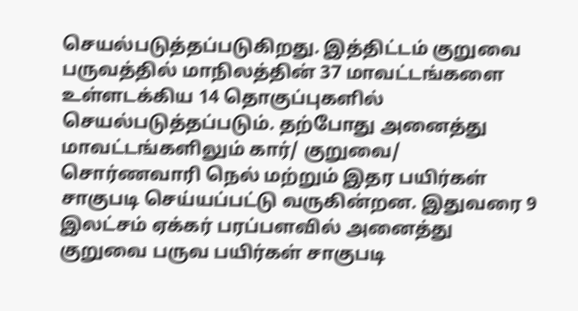செயல்படுத்தப்படுகிறது. இத்திட்டம் குறுவை பருவத்தில் மாநிலத்தின் 37 மாவட்டங்களை உள்ளடக்கிய 14 தொகுப்புகளில் செயல்படுத்தப்படும். தற்போது அனைத்து மாவட்டங்களிலும் கார்/ குறுவை/ சொர்ணவாரி நெல் மற்றும் இதர பயிர்கள் சாகுபடி செய்யப்பட்டு வருகின்றன. இதுவரை 9 இலட்சம் ஏக்கர் பரப்பளவில் அனைத்து குறுவை பருவ பயிர்கள் சாகுபடி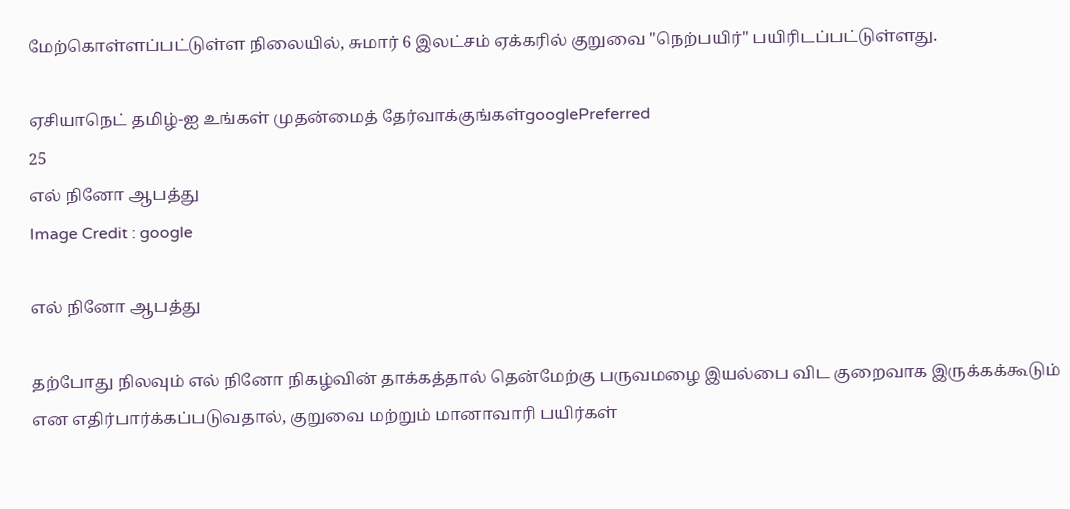மேற்கொள்ளப்பட்டுள்ள நிலையில், சுமார் 6 இலட்சம் ஏக்கரில் குறுவை "நெற்பயிர்" பயிரிடப்பட்டுள்ளது.

ஏசியாநெட் தமிழ்-ஐ உங்கள் முதன்மைத் தேர்வாக்குங்கள்googlePreferred
25
எல் நினோ ஆபத்து
Image Credit : google

எல் நினோ ஆபத்து

தற்போது நிலவும் எல் நினோ நிகழ்வின் தாக்கத்தால் தென்மேற்கு பருவமழை இயல்பை விட குறைவாக இருக்கக்கூடும் என எதிர்பார்க்கப்படுவதால், குறுவை மற்றும் மானாவாரி பயிர்கள்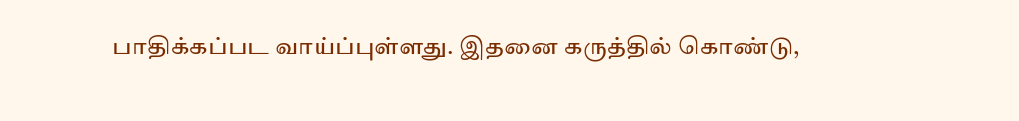பாதிக்கப்பட வாய்ப்புள்ளது. இதனை கருத்தில் கொண்டு,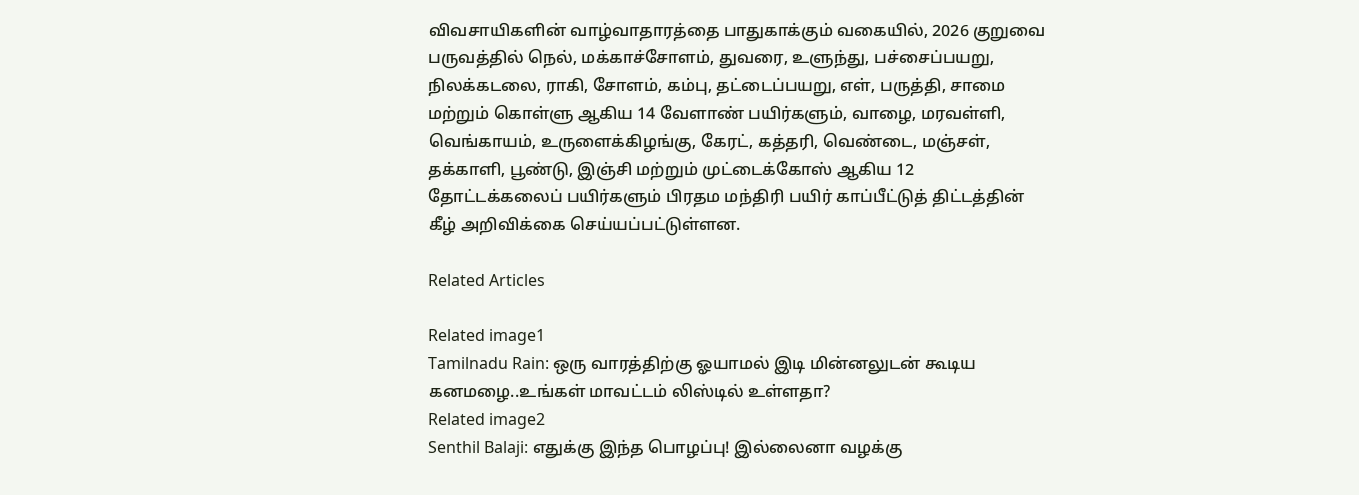விவசாயிகளின் வாழ்வாதாரத்தை பாதுகாக்கும் வகையில், 2026 குறுவை பருவத்தில் நெல், மக்காச்சோளம், துவரை, உளுந்து, பச்சைப்பயறு, நிலக்கடலை, ராகி, சோளம், கம்பு, தட்டைப்பயறு, எள், பருத்தி, சாமை மற்றும் கொள்ளு ஆகிய 14 வேளாண் பயிர்களும், வாழை, மரவள்ளி, வெங்காயம், உருளைக்கிழங்கு, கேரட், கத்தரி, வெண்டை, மஞ்சள், தக்காளி, பூண்டு, இஞ்சி மற்றும் முட்டைக்கோஸ் ஆகிய 12 தோட்டக்கலைப் பயிர்களும் பிரதம மந்திரி பயிர் காப்பீட்டுத் திட்டத்தின் கீழ் அறிவிக்கை செய்யப்பட்டுள்ளன.

Related Articles

Related image1
Tamilnadu Rain: ஒரு வாரத்திற்கு ஓயாமல் இடி மின்னலுடன் கூடிய கனமழை..உங்கள் மாவட்டம் லிஸ்டில் உள்ளதா?
Related image2
Senthil Balaji: எதுக்கு இந்த பொழப்பு! இல்லைனா வழக்கு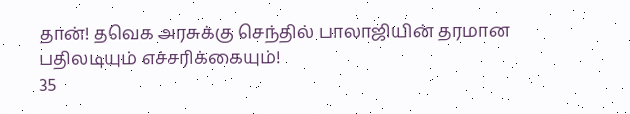தான்! தவெக அரசுக்கு செந்தில் பாலாஜியின் தரமான பதிலடியும் எச்சரிக்கையும்!
35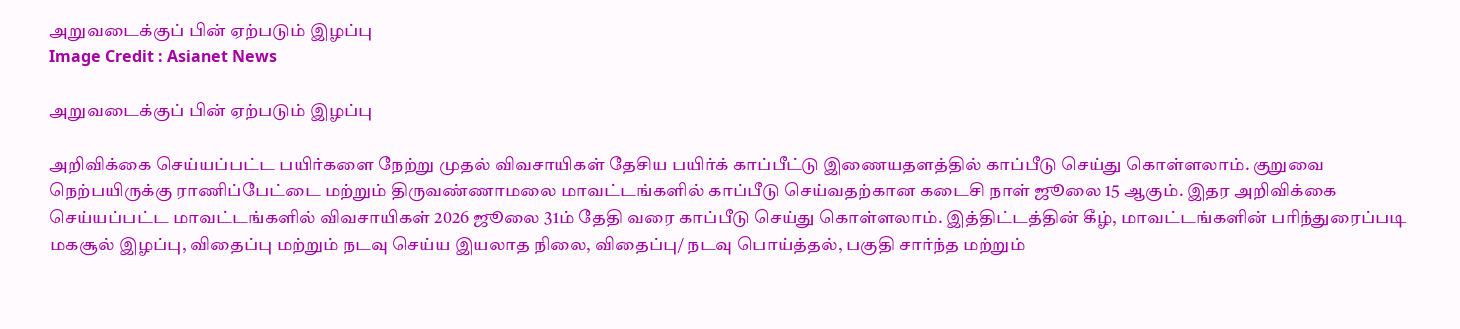அறுவடைக்குப் பின் ஏற்படும் இழப்பு
Image Credit : Asianet News

அறுவடைக்குப் பின் ஏற்படும் இழப்பு

அறிவிக்கை செய்யப்பட்ட பயிர்களை நேற்று முதல் விவசாயிகள் தேசிய பயிர்க் காப்பீட்டு இணையதளத்தில் காப்பீடு செய்து கொள்ளலாம். குறுவை நெற்பயிருக்கு ராணிப்பேட்டை மற்றும் திருவண்ணாமலை மாவட்டங்களில் காப்பீடு செய்வதற்கான கடைசி நாள் ஜூலை 15 ஆகும். இதர அறிவிக்கை செய்யப்பட்ட மாவட்டங்களில் விவசாயிகள் 2026 ஜூலை 31ம் தேதி வரை காப்பீடு செய்து கொள்ளலாம். இத்திட்டத்தின் கீழ், மாவட்டங்களின் பரிந்துரைப்படி மகசூல் இழப்பு, விதைப்பு மற்றும் நடவு செய்ய இயலாத நிலை, விதைப்பு/ நடவு பொய்த்தல், பகுதி சார்ந்த மற்றும்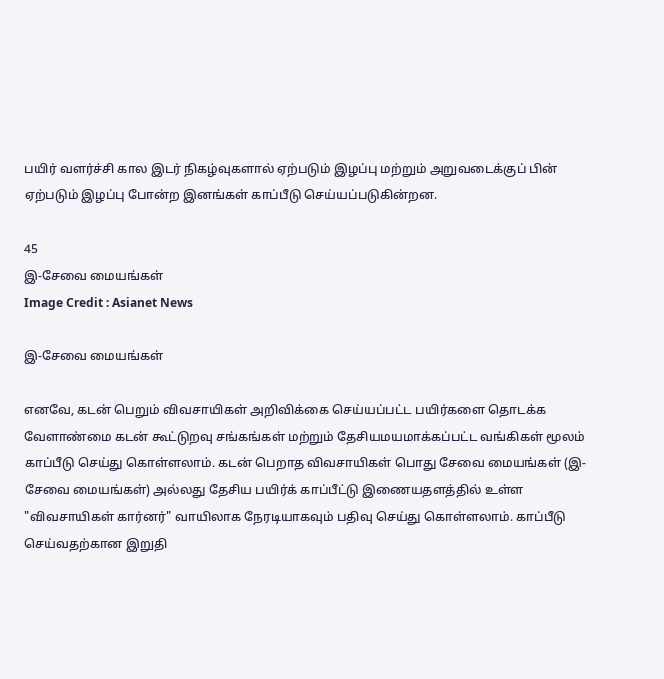பயிர் வளர்ச்சி கால இடர் நிகழ்வுகளால் ஏற்படும் இழப்பு மற்றும் அறுவடைக்குப் பின் ஏற்படும் இழப்பு போன்ற இனங்கள் காப்பீடு செய்யப்படுகின்றன.

45
இ-சேவை மையங்கள்
Image Credit : Asianet News

இ-சேவை மையங்கள்

எனவே, கடன் பெறும் விவசாயிகள் அறிவிக்கை செய்யப்பட்ட பயிர்களை தொடக்க வேளாண்மை கடன் கூட்டுறவு சங்கங்கள் மற்றும் தேசியமயமாக்கப்பட்ட வங்கிகள் மூலம் காப்பீடு செய்து கொள்ளலாம். கடன் பெறாத விவசாயிகள் பொது சேவை மையங்கள் (இ-சேவை மையங்கள்) அல்லது தேசிய பயிர்க் காப்பீட்டு இணையதளத்தில் உள்ள "விவசாயிகள் கார்னர்" வாயிலாக நேரடியாகவும் பதிவு செய்து கொள்ளலாம். காப்பீடு செய்வதற்கான இறுதி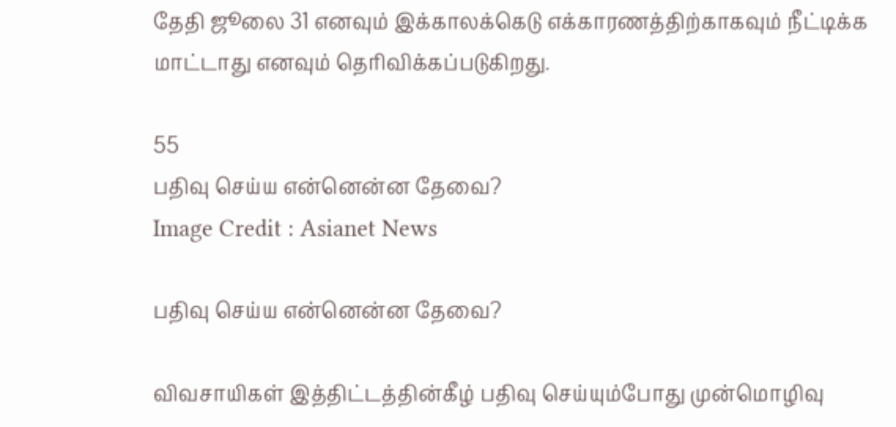தேதி ஜூலை 31 எனவும் இக்காலக்கெடு எக்காரணத்திற்காகவும் நீட்டிக்க மாட்டாது எனவும் தெரிவிக்கப்படுகிறது.

55
பதிவு செய்ய என்னென்ன தேவை?
Image Credit : Asianet News

பதிவு செய்ய என்னென்ன தேவை?

விவசாயிகள் இத்திட்டத்தின்கீழ் பதிவு செய்யும்போது முன்மொழிவு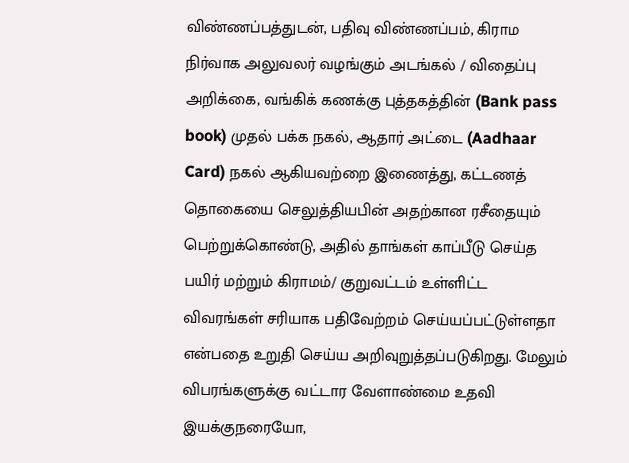விண்ணப்பத்துடன், பதிவு விண்ணப்பம், கிராம நிர்வாக அலுவலர் வழங்கும் அடங்கல் / விதைப்பு அறிக்கை, வங்கிக் கணக்கு புத்தகத்தின் (Bank pass book) முதல் பக்க நகல், ஆதார் அட்டை (Aadhaar Card) நகல் ஆகியவற்றை இணைத்து, கட்டணத் தொகையை செலுத்தியபின் அதற்கான ரசீதையும் பெற்றுக்கொண்டு, அதில் தாங்கள் காப்பீடு செய்த பயிர் மற்றும் கிராமம்/ குறுவட்டம் உள்ளிட்ட விவரங்கள் சரியாக பதிவேற்றம் செய்யப்பட்டுள்ளதா என்பதை உறுதி செய்ய அறிவுறுத்தப்படுகிறது. மேலும் விபரங்களுக்கு வட்டார வேளாண்மை உதவி இயக்குநரையோ,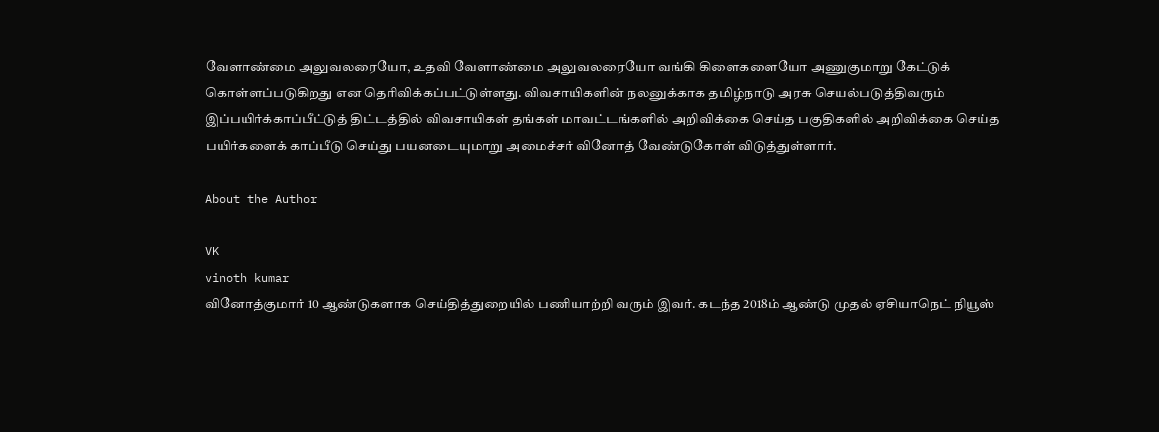வேளாண்மை அலுவலரையோ, உதவி வேளாண்மை அலுவலரையோ வங்கி கிளைகளையோ அணுகுமாறு கேட்டுக் கொள்ளப்படுகிறது என தெரிவிக்கப்பட்டுள்ளது. விவசாயிகளின் நலனுக்காக தமிழ்நாடு அரசு செயல்படுத்திவரும் இப்பயிர்க்காப்பீட்டுத் திட்டத்தில் விவசாயிகள் தங்கள் மாவட்டங்களில் அறிவிக்கை செய்த பகுதிகளில் அறிவிக்கை செய்த பயிர்களைக் காப்பீடு செய்து பயனடையுமாறு அமைச்சர் வினோத் வேண்டுகோள் விடுத்துள்ளார்.

About the Author

VK
vinoth kumar
வினோத்குமார் 10 ஆண்டுகளாக செய்தித்துறையில் பணியாற்றி வரும் இவர். கடந்த 2018ம் ஆண்டு முதல் ஏசியாநெட் நியூஸ்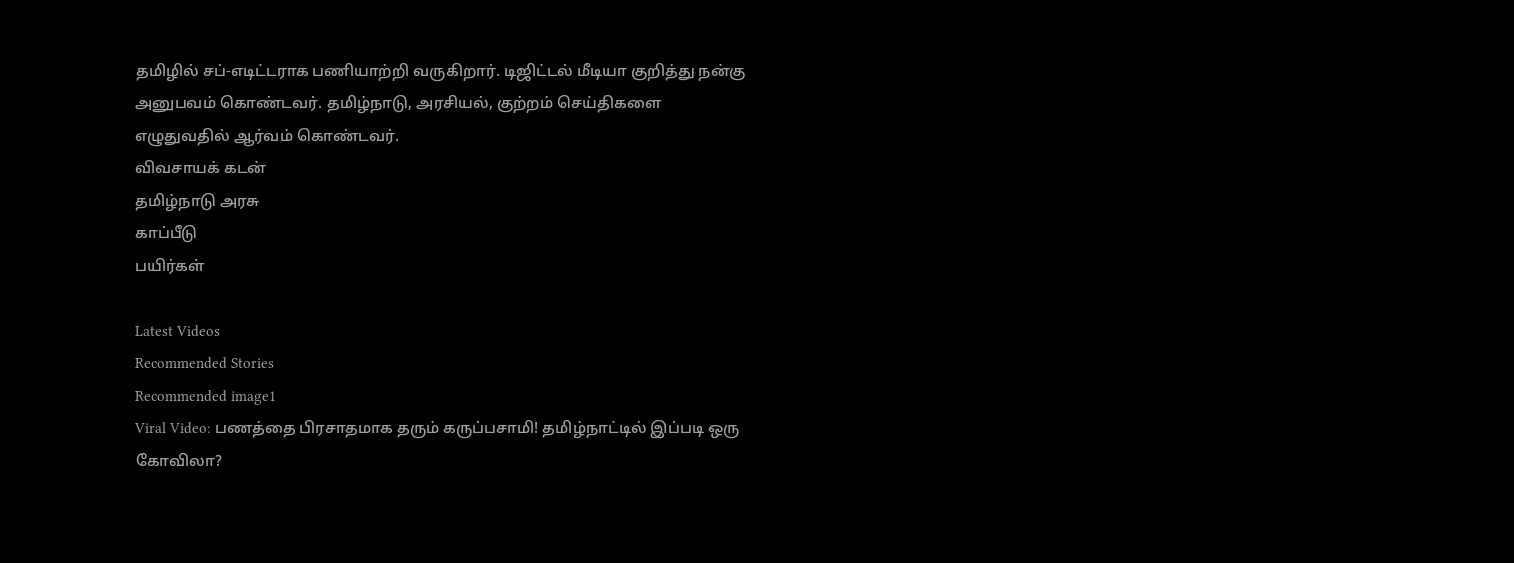தமிழில் சப்-எடிட்டராக பணியாற்றி வருகிறார். டிஜிட்டல் மீடியா குறித்து நன்கு அனுபவம் கொண்டவர். தமிழ்நாடு, அரசியல், குற்றம் செய்திகளை எழுதுவதில் ஆர்வம் கொண்டவர்.
விவசாயக் கடன்
தமிழ்நாடு அரசு
காப்பீடு
பயிர்கள்

Latest Videos
Recommended Stories
Recommended image1
Viral Video: பணத்தை பிரசாதமாக தரும் கருப்பசாமி! தமிழ்நாட்டில் இப்படி ஒரு கோவிலா?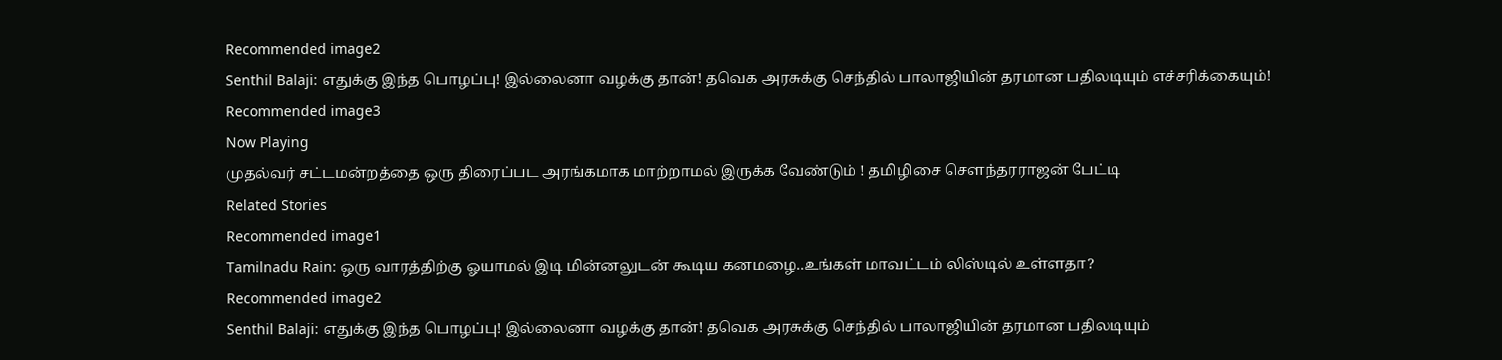Recommended image2
Senthil Balaji: எதுக்கு இந்த பொழப்பு! இல்லைனா வழக்கு தான்! தவெக அரசுக்கு செந்தில் பாலாஜியின் தரமான பதிலடியும் எச்சரிக்கையும்!
Recommended image3
Now Playing
முதல்வர் சட்டமன்றத்தை ஒரு திரைப்பட அரங்கமாக மாற்றாமல் இருக்க வேண்டும் ! தமிழிசை சௌந்தரராஜன் பேட்டி
Related Stories
Recommended image1
Tamilnadu Rain: ஒரு வாரத்திற்கு ஓயாமல் இடி மின்னலுடன் கூடிய கனமழை..உங்கள் மாவட்டம் லிஸ்டில் உள்ளதா?
Recommended image2
Senthil Balaji: எதுக்கு இந்த பொழப்பு! இல்லைனா வழக்கு தான்! தவெக அரசுக்கு செந்தில் பாலாஜியின் தரமான பதிலடியும்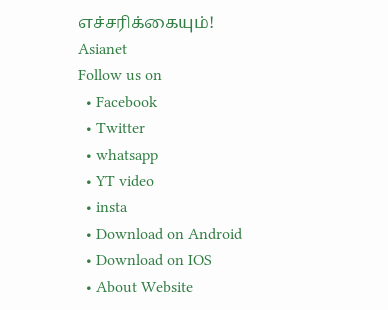எச்சரிக்கையும்!
Asianet
Follow us on
  • Facebook
  • Twitter
  • whatsapp
  • YT video
  • insta
  • Download on Android
  • Download on IOS
  • About Website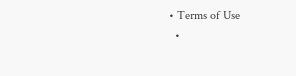• Terms of Use
  •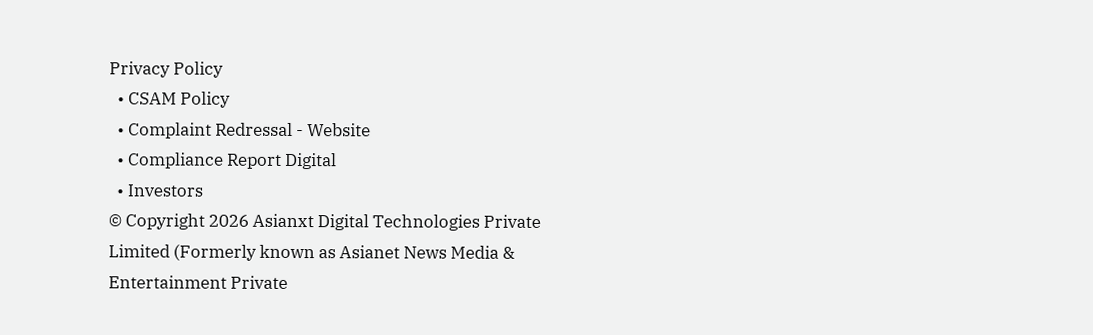Privacy Policy
  • CSAM Policy
  • Complaint Redressal - Website
  • Compliance Report Digital
  • Investors
© Copyright 2026 Asianxt Digital Technologies Private Limited (Formerly known as Asianet News Media & Entertainment Private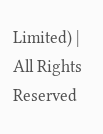Limited) | All Rights Reserved